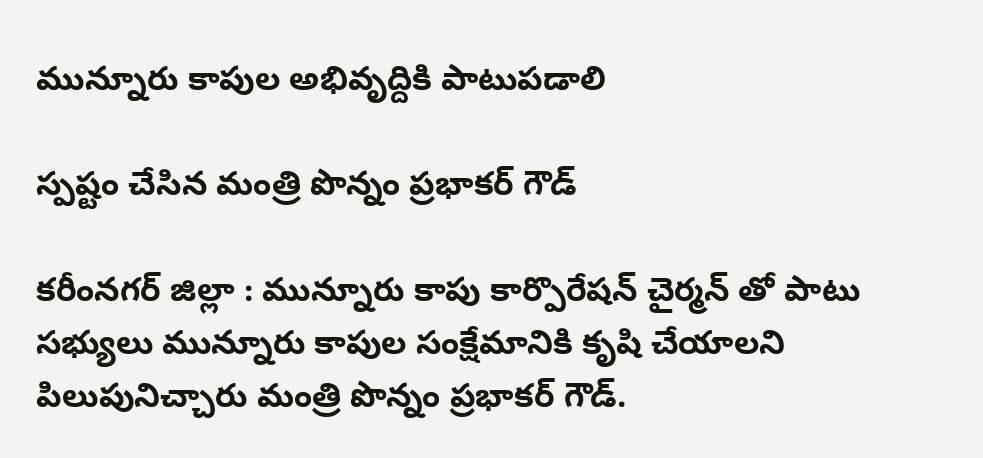మున్నూరు కాపుల అభివృద్దికి పాటుప‌డాలి

స్ప‌ష్టం చేసిన మంత్రి పొన్నం ప్ర‌భాక‌ర్ గౌడ్

క‌రీంన‌గ‌ర్ జిల్లా : మున్నూరు కాపు కార్పొరేష‌న్ చైర్మ‌న్ తో పాటు స‌భ్యులు మున్నూరు కాపుల సంక్షేమానికి కృషి చేయాల‌ని పిలుపునిచ్చారు మంత్రి పొన్నం ప్ర‌భాక‌ర్ గౌడ్.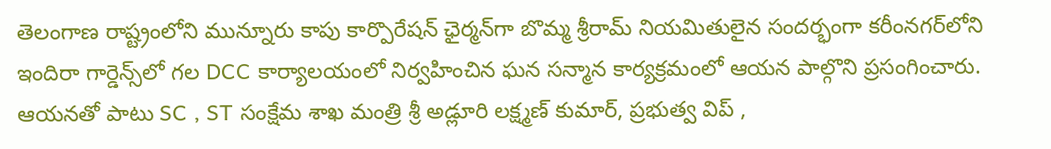తెలంగాణ రాష్ట్రంలోని మున్నూరు కాపు కార్పొరేషన్ ఛైర్మన్‌గా బొమ్మ శ్రీ‌రామ్ నియమితులైన సందర్భంగా కరీంనగర్‌లోని ఇందిరా గార్డెన్స్‌లో గల DCC కార్యాలయంలో నిర్వహించిన ఘన సన్మాన కార్యక్రమంలో ఆయ‌న పాల్గొని ప్ర‌సంగించారు. ఆయ‌న‌తో పాటు SC , ST సంక్షేమ శాఖ మంత్రి శ్రీ అడ్లూరి లక్ష్మణ్ కుమార్, ప్రభుత్వ విప్ ,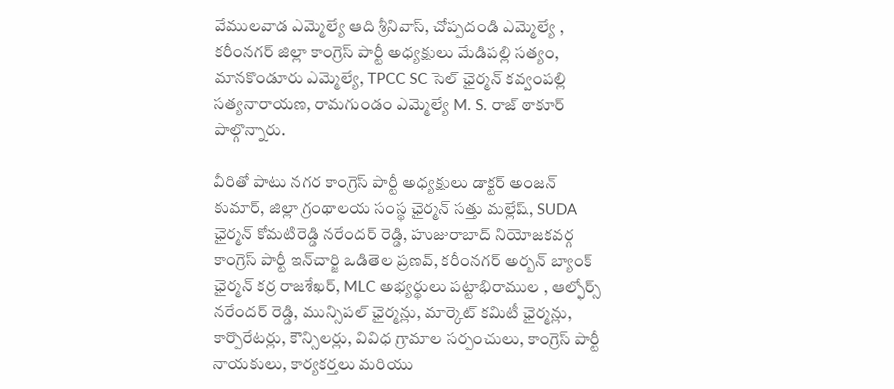వేములవాడ ఎమ్మెల్యే ఆది శ్రీనివాస్, చోప్పదండి ఎమ్మెల్యే , కరీంనగర్ జిల్లా కాంగ్రెస్ పార్టీ అధ్యక్షులు మేడిపల్లి సత్యం, మానకొండూరు ఎమ్మెల్యే, TPCC SC సెల్ ఛైర్మన్ కవ్వంపల్లి సత్యనారాయణ, రామగుండం ఎమ్మెల్యే M. S. రాజ్ ఠాకూర్ పాల్గొన్నారు.

వీరితో పాటు నగర కాంగ్రెస్ పార్టీ అధ్యక్షులు డాక్టర్ అంజన్ కుమార్, జిల్లా గ్రంథాలయ సంస్థ ఛైర్మన్ సత్తు మల్లేష్, SUDA ఛైర్మన్ కోమటిరెడ్డి నరేందర్ రెడ్డి, హుజురాబాద్ నియోజకవర్గ కాంగ్రెస్ పార్టీ ఇన్‌చార్జి ఒడితెల ప్రణవ్, కరీంనగర్ అర్బన్ బ్యాంక్ ఛైర్మన్ కర్ర రాజశేఖర్, MLC అభ్యర్థులు పట్టాభిరాముల , ఆల్ఫోర్స్ నరేందర్ రెడ్డి, మున్సిపల్ ఛైర్మన్లు, మార్కెట్ కమిటీ ఛైర్మన్లు, కార్పొరేటర్లు, కౌన్సిలర్లు, వివిధ గ్రామాల సర్పంచులు, కాంగ్రెస్ పార్టీ నాయకులు, కార్యకర్తలు మరియు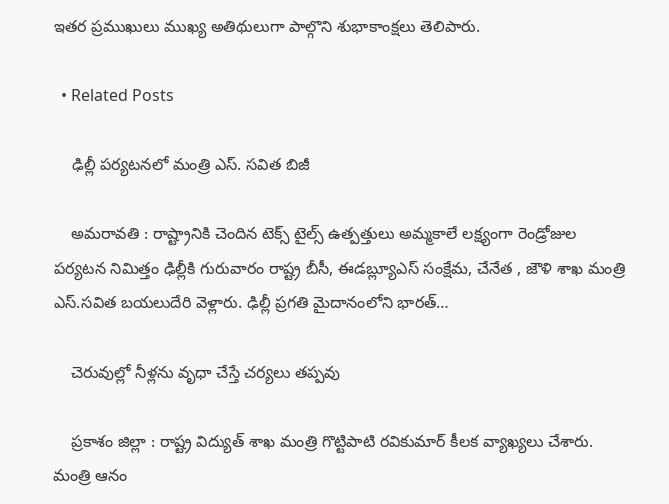ఇతర ప్రముఖులు ముఖ్య అతిథులుగా పాల్గొని శుభాకాంక్ష‌లు తెలిపారు.

  • Related Posts

    ఢిల్లీ ప‌ర్య‌ట‌నలో మంత్రి ఎస్. స‌విత బిజీ

    అమరావతి : రాష్ట్రానికి చెందిన టెక్స్ టైల్స్ ఉత్పత్తులు అమ్మకాలే లక్ష్యంగా రెండ్రోజుల పర్యటన నిమిత్తం ఢిల్లీకి గురువారం రాష్ట్ర బీసీ, ఈడబ్ల్యూఎస్ సంక్షేమ, చేనేత , జౌళి శాఖ మంత్రి ఎస్.సవిత బయలుదేరి వెళ్లారు. ఢిల్లీ ప్రగతి మైదానంలోని భారత్…

    చెరువుల్లో నీళ్ల‌ను వృధా చేస్తే చ‌ర్య‌లు త‌ప్ప‌వు

    ప్ర‌కాశం జిల్లా : రాష్ట్ర విద్యుత్ శాఖ మంత్రి గొట్టిపాటి ర‌వికుమార్ కీల‌క వ్యాఖ్య‌లు చేశారు. మంత్రి ఆనం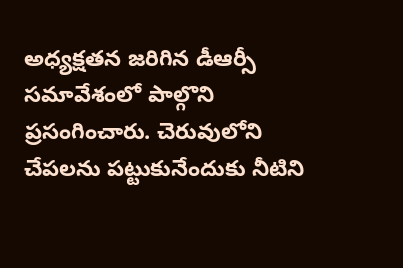అధ్య‌క్ష‌త‌న జ‌రిగిన డీఆర్సీ స‌మావేశంలో పాల్గొని ప్ర‌సంగించారు. చెరువులోని చేపలను పట్టుకునేందుకు నీటిని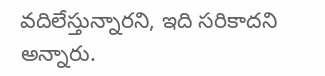వదిలేస్తున్నారని, ఇది సరికాదని అన్నారు.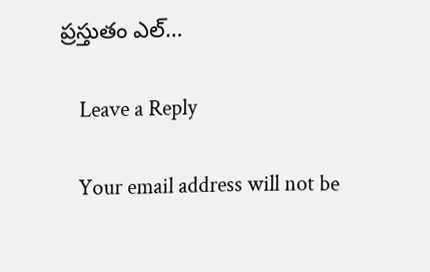ప్రస్తుతం ఎల్…

    Leave a Reply

    Your email address will not be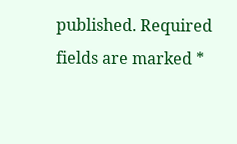published. Required fields are marked *